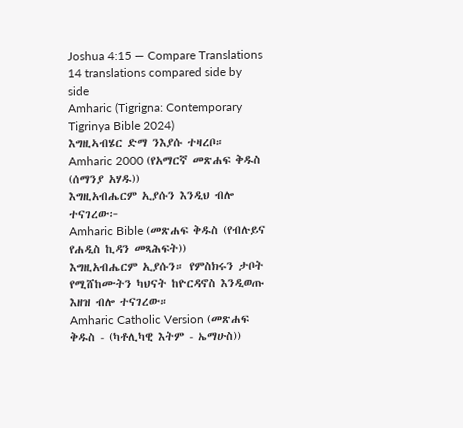Joshua 4:15 — Compare Translations
14 translations compared side by side
Amharic (Tigrigna: Contemporary Tigrinya Bible 2024)
እግዚኣብሄር ድማ ንእያሱ ተዛረቦ።
Amharic 2000 (የአማርኛ መጽሐፍ ቅዱስ (ሰማንያ አሃዱ))
እግዚአብሔርም ኢያሱን እንዲህ ብሎ ተናገረው፦
Amharic Bible (መጽሐፍ ቅዱስ (የብሉይና የሐዲስ ኪዳን መጻሕፍት))
እግዚአብሔርም ኢያሱን። የምስክሩን ታቦት የሚሸከሙትን ካህናት ከዮርዳኖስ እንዲወጡ እዘዝ ብሎ ተናገረው።
Amharic Catholic Version (መጽሐፍ ቅዱስ - (ካቶሊካዊ እትም - ኤማሁስ))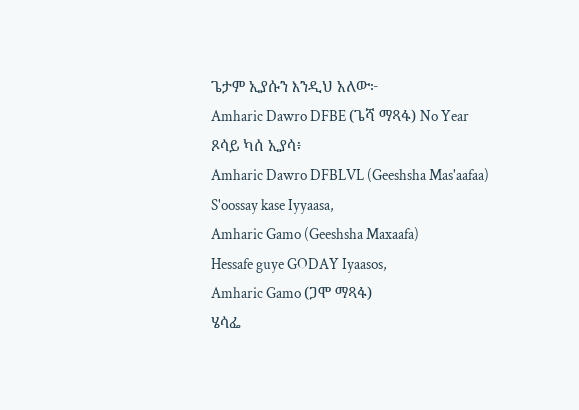ጌታም ኢያሱን እንዲህ አለው፦
Amharic Dawro DFBE (ጌሻ ማጻፋ) No Year
ጾሳይ ካሰ ኢያሳ፥
Amharic Dawro DFBLVL (Geeshsha Mas'aafaa)
S'oossay kase Iyyaasa,
Amharic Gamo (Geeshsha Maxaafa)
Hessafe guye GODAY Iyaasos,
Amharic Gamo (ጋሞ ማጻፋ)
ሄሳፌ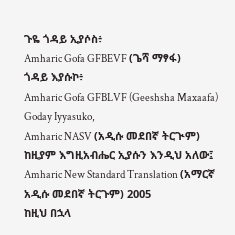ጉዬ ጎዳይ ኢያሶስ፥
Amharic Gofa GFBEVF (ጌሻ ማፃፋ)
ጎዳይ እያሱኮ፥
Amharic Gofa GFBLVF (Geeshsha Maxaafa)
Goday Iyyasuko,
Amharic NASV (አዲሱ መደበኛ ትርጒም)
ከዚያም እግዚአብሔር ኢያሱን እንዲህ አለው፤
Amharic New Standard Translation (አማርኛ አዲሱ መደበኛ ትርጉም) 2005
ከዚህ በኋላ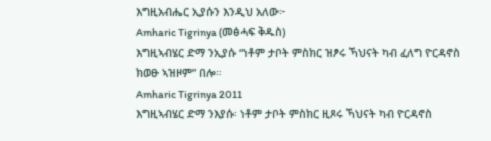እግዚአብሔር ኢያሱን እንዲህ አለው፦
Amharic Tigrinya (መፅሓፍ ቅዱስ)
እግዚኣብሄር ድማ ንኢያሱ “ነቶም ታቦት ምስክር ዝፆሩ ኻህናት ካብ ፈለግ ዮርዳኖስ ክወፁ ኣዝዞም” በሎ።
Amharic Tigrinya 2011
እግዚኣብሄር ድማ ንእያሱ፡ ነቶም ታቦት ምስክር ዚጾሩ ኻህናት ካብ ዮርዳኖስ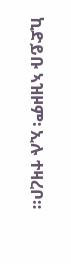ኪድይቡ ኣዝዞም፡ ኢሉ ተዛረቦ።